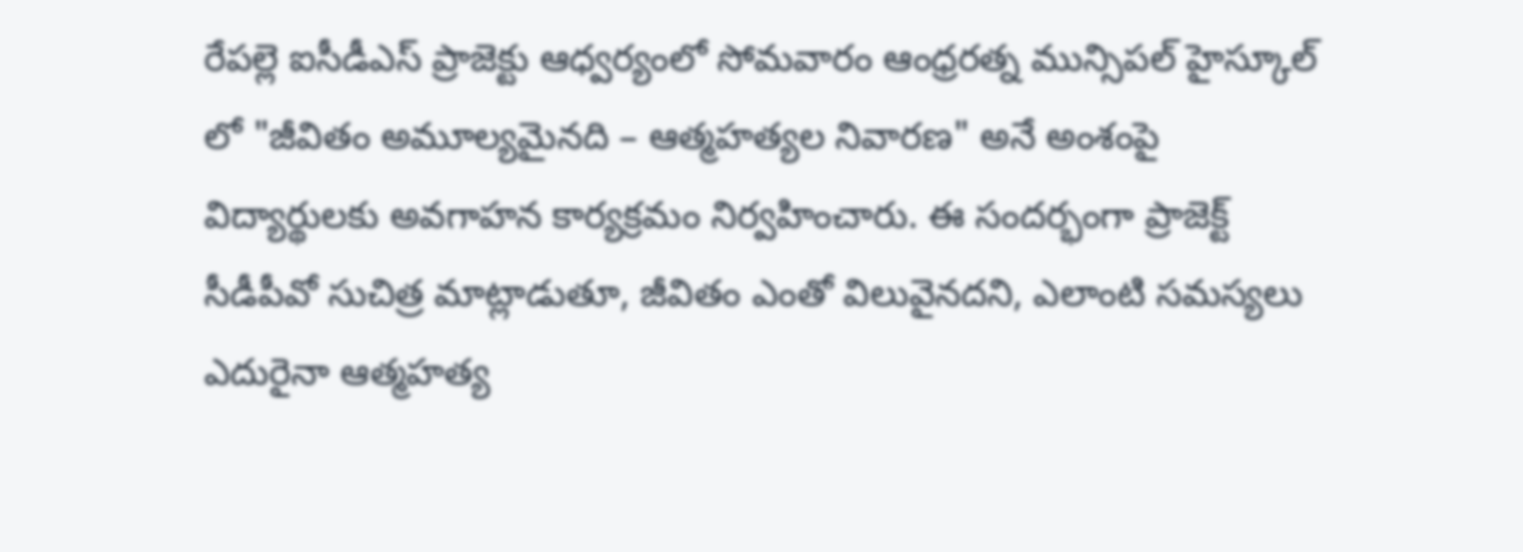రేపల్లె ఐసీడీఎస్ ప్రాజెక్టు ఆధ్వర్యంలో సోమవారం ఆంధ్రరత్న మున్సిపల్ హైస్కూల్ లో "జీవితం అమూల్యమైనది – ఆత్మహత్యల నివారణ" అనే అంశంపై విద్యార్థులకు అవగాహన కార్యక్రమం నిర్వహించారు. ఈ సందర్భంగా ప్రాజెక్ట్ సీడీపీవో సుచిత్ర మాట్లాడుతూ, జీవితం ఎంతో విలువైనదని, ఎలాంటి సమస్యలు ఎదురైనా ఆత్మహత్య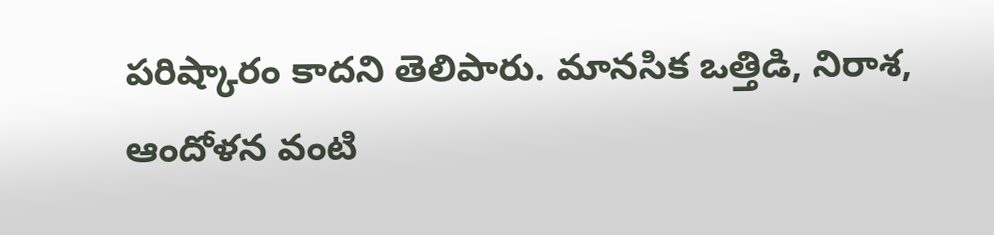పరిష్కారం కాదని తెలిపారు. మానసిక ఒత్తిడి, నిరాశ, ఆందోళన వంటి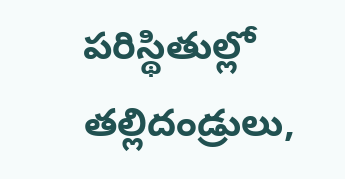పరిస్థితుల్లో తల్లిదండ్రులు,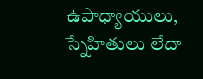ఉపాధ్యాయులు, స్నేహితులు లేదా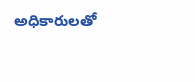అధికారులతో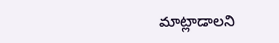మాట్లాడాలని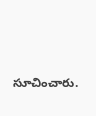సూచించారు.